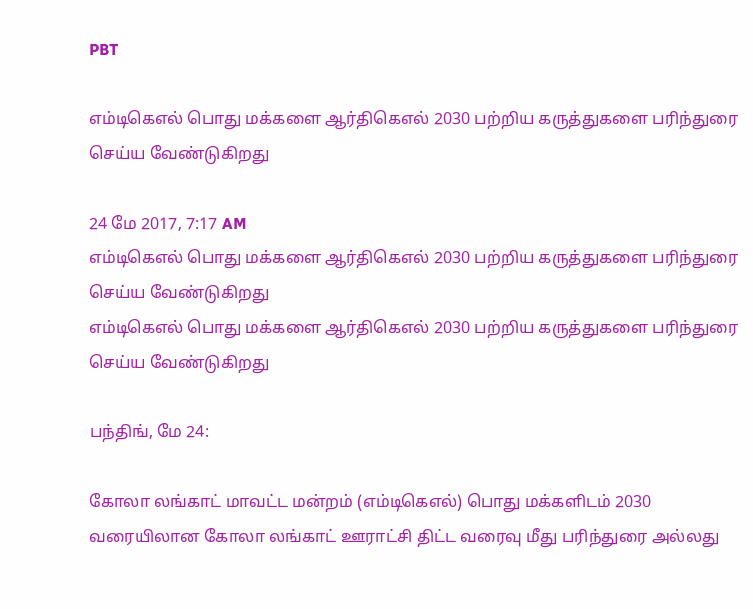PBT

எம்டிகெஎல் பொது மக்களை ஆர்திகெஎல் 2030 பற்றிய கருத்துகளை பரிந்துரை செய்ய வேண்டுகிறது

24 மே 2017, 7:17 AM
எம்டிகெஎல் பொது மக்களை ஆர்திகெஎல் 2030 பற்றிய கருத்துகளை பரிந்துரை செய்ய வேண்டுகிறது
எம்டிகெஎல் பொது மக்களை ஆர்திகெஎல் 2030 பற்றிய கருத்துகளை பரிந்துரை செய்ய வேண்டுகிறது

பந்திங், மே 24:

கோலா லங்காட் மாவட்ட மன்றம் (எம்டிகெஎல்) பொது மக்களிடம் 2030 வரையிலான கோலா லங்காட் ஊராட்சி திட்ட வரைவு மீது பரிந்துரை அல்லது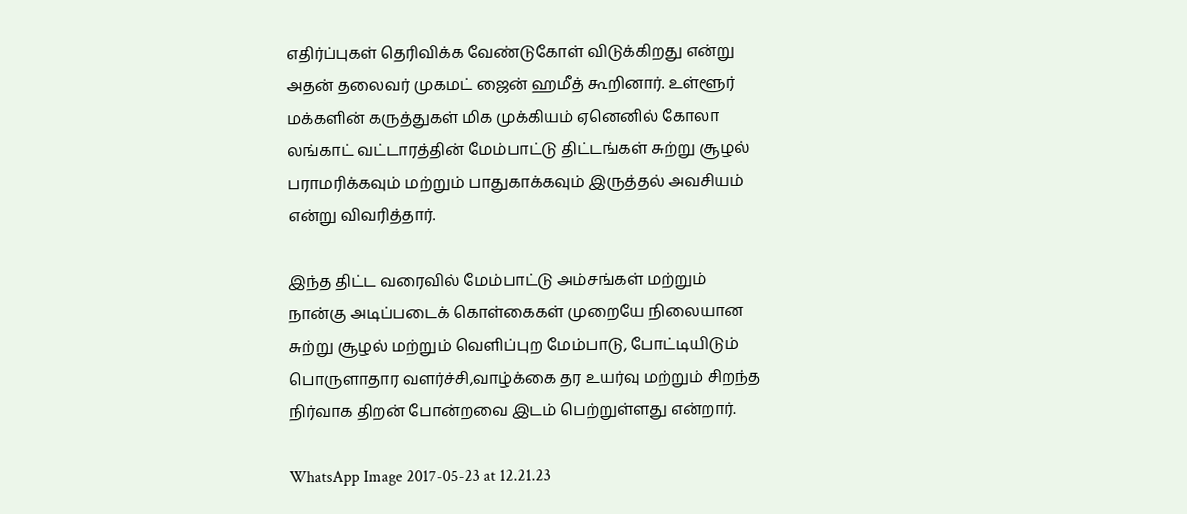எதிர்ப்புகள் தெரிவிக்க வேண்டுகோள் விடுக்கிறது என்று அதன் தலைவர் முகமட் ஜைன் ஹமீத் கூறினார். உள்ளூர் மக்களின் கருத்துகள் மிக முக்கியம் ஏனெனில் கோலா லங்காட் வட்டாரத்தின் மேம்பாட்டு திட்டங்கள் சுற்று சூழல் பராமரிக்கவும் மற்றும் பாதுகாக்கவும் இருத்தல் அவசியம் என்று விவரித்தார்.

இந்த திட்ட வரைவில் மேம்பாட்டு அம்சங்கள் மற்றும் நான்கு அடிப்படைக் கொள்கைகள் முறையே நிலையான சுற்று சூழல் மற்றும் வெளிப்புற மேம்பாடு, போட்டியிடும் பொருளாதார வளர்ச்சி,வாழ்க்கை தர உயர்வு மற்றும் சிறந்த நிர்வாக திறன் போன்றவை இடம் பெற்றுள்ளது என்றார்.

WhatsApp Image 2017-05-23 at 12.21.23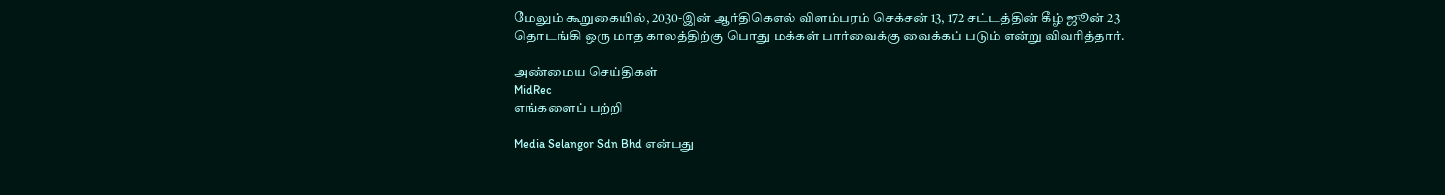மேலும் கூறுகையில், 2030-இன் ஆர்திகெஎல் விளம்பரம் செக்சன் 13, 172 சட்டத்தின் கீழ் ஜூன் 23 தொடங்கி ஒரு மாத காலத்திற்கு பொது மக்கள் பார்வைக்கு வைக்கப் படும் என்று விவரித்தார்.

அண்மைய செய்திகள்
MidRec
எங்களைப் பற்றி

Media Selangor Sdn Bhd என்பது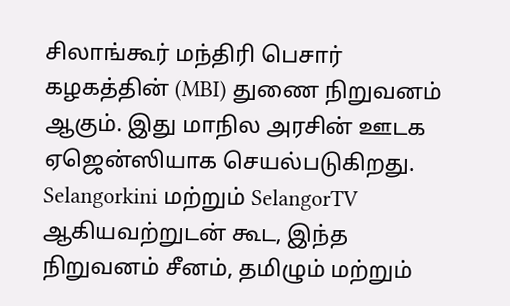சிலாங்கூர் மந்திரி பெசார் கழகத்தின் (MBI) துணை நிறுவனம் ஆகும். இது மாநில அரசின் ஊடக ஏஜென்ஸியாக செயல்படுகிறது. Selangorkini மற்றும் SelangorTV ஆகியவற்றுடன் கூட, இந்த நிறுவனம் சீனம், தமிழும் மற்றும்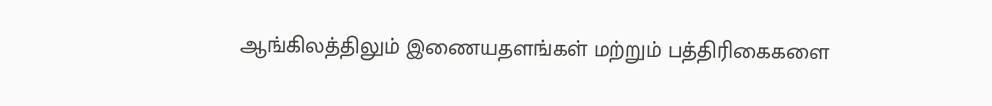ஆங்கிலத்திலும் இணையதளங்கள் மற்றும் பத்திரிகைகளை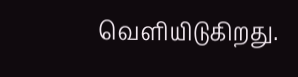வெளியிடுகிறது.